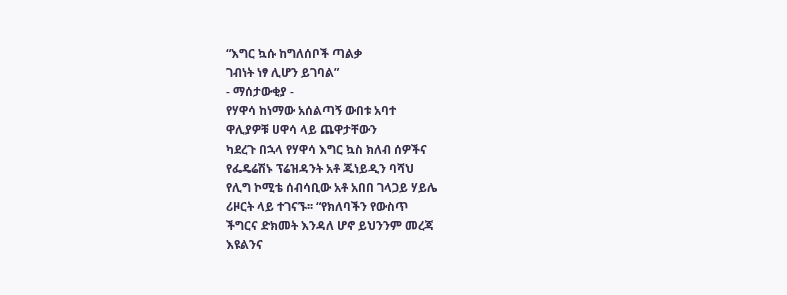“እግር ኳሱ ከግለሰቦች ጣልቃ
ገብነት ነፃ ሊሆን ይገባል”
- ማሰታውቂያ -
የሃዋሳ ከነማው አሰልጣኝ ውበቱ አባተ
ዋሊያዎቹ ሀዋሳ ላይ ጨዋታቸውን
ካደረጉ በኋላ የሃዋሳ እግር ኳስ ክለብ ሰዎችና
የፌዴሬሽኑ ፕሬዝዳንት አቶ ጁነይዲን ባሻህ
የሊግ ኮሚቴ ሰብሳቢው አቶ አበበ ገላጋይ ሃይሌ
ሪዞርት ላይ ተገናኙ፡፡ “የክለባችን የውስጥ
ችግርና ድክመት እንዳለ ሆኖ ይህንንም መረጃ
እዩልንና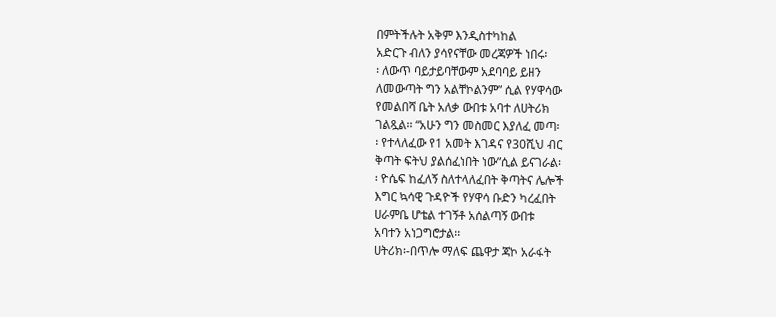በምትችሉት አቅም እንዲስተካከል
አድርጉ ብለን ያሳየናቸው መረጃዎች ነበሩ፡
፡ ለውጥ ባይታይባቸውም አደባባይ ይዘን
ለመውጣት ግን አልቸኮልንም” ሲል የሃዋሳው
የመልበሻ ቤት አለቃ ውበቱ አባተ ለሀትሪክ
ገልጿል፡፡ “አሁን ግን መስመር እያለፈ መጣ፡
፡ የተላለፈው የ1 አመት እገዳና የ30ሺህ ብር
ቅጣት ፍትህ ያልሰፈነበት ነው”ሲል ይናገራል፡
፡ ዮሴፍ ከፈለኝ ስለተላለፈበት ቅጣትና ሌሎች
እግር ኳሳዊ ጉዳዮች የሃዋሳ ቡድን ካረፈበት
ሀራምቤ ሆቴል ተገኝቶ አሰልጣኝ ውበቱ
አባተን አነጋግሮታል፡፡
ሀትሪክ፡-በጥሎ ማለፍ ጨዋታ ጃኮ አራፋት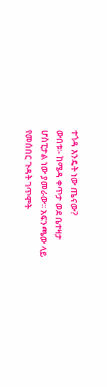ተጎዳ እንዴት ነው ጤናው?
ውበቱ፡- ከሜዳ ቀጥታ ወደ ቤተዛታ
ሆስፒታል ነው ያመራው፡፡ አፍንጫው ላይ
የመሰበር ጉዳት ገጥሞት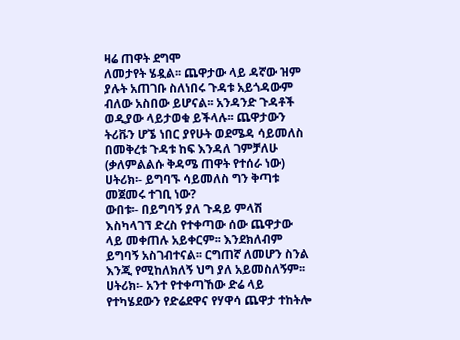ዛሬ ጠዋት ደግሞ
ለመታየት ሄዷል፡፡ ጨዋታው ላይ ዳኛው ዝም
ያሉት አጠገቡ ስለነበሩ ጉዳቱ አይጎዳውም
ብለው አስበው ይሆናል፡፡ አንዳንድ ጉዳቶች
ወዲያው ላይታወቁ ይችላሉ፡፡ ጨዋታውን
ትሪቩን ሆኜ ነበር ያየሁት ወደሜዳ ሳይመለስ
በመቅረቱ ጉዳቱ ከፍ እንዳለ ገምቻለሁ
(ቃለምልልሱ ቅዳሜ ጠዋት የተሰራ ነው)
ሀትሪክ፡- ይግባኙ ሳይመለስ ግን ቅጣቱ
መጀመሩ ተገቢ ነው?
ውበቱ፡- በይግባኝ ያለ ጉዳይ ምላሽ
እስካላገኘ ድረስ የተቀጣው ሰው ጨዋታው
ላይ መቀጠሉ አይቀርም፡፡ እንደክለብም
ይግባኝ አስገብተናል፡፡ ርግጠኛ ለመሆን ስንል
እንጂ የሚከለክለኝ ህግ ያለ አይመስለኝም፡፡
ሀትሪክ፡- አንተ የተቀጣኸው ድሬ ላይ
የተካሄደውን የድሬደዋና የሃዋሳ ጨዋታ ተከትሎ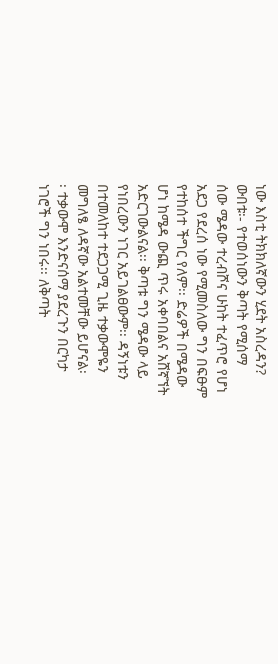ነው እስቲ ትክክለኛውን ሂደት አስረዳን?
ውበቱ፡- የተወሰነውን ቅጣት የሚሰማ
ሰው ሜዳው ተረብሾና ሁከት ተፈጥሮ የሆነ
አደጋ የደረሰ ነው የሚመስለው ግን በፍፁም
የተከሰተ ችግር የለም፡፡ ድሬዎች በሜዳው
ሆነ ከሜዳ ውጪ ጥሩ አቀባበልና አሸኛኘት
አድርገውልናል፡፡ ቅጣቱ ግን ሜዳው ላይ
የነበረውን ነገር አይገልፀውም፡፡ ዳኝነቱን
በተመለከተ ተደጋጋሚ ጊዜ ተቃውሞዬን
መግለፄ ለዳኛው አልተመቸው ይሆናል፡
፡ ተቃውሞ እንድናሰማ ያደረጉን በርካታ
ነገሮች ግን ነበሩ፡፡ ለቅጣት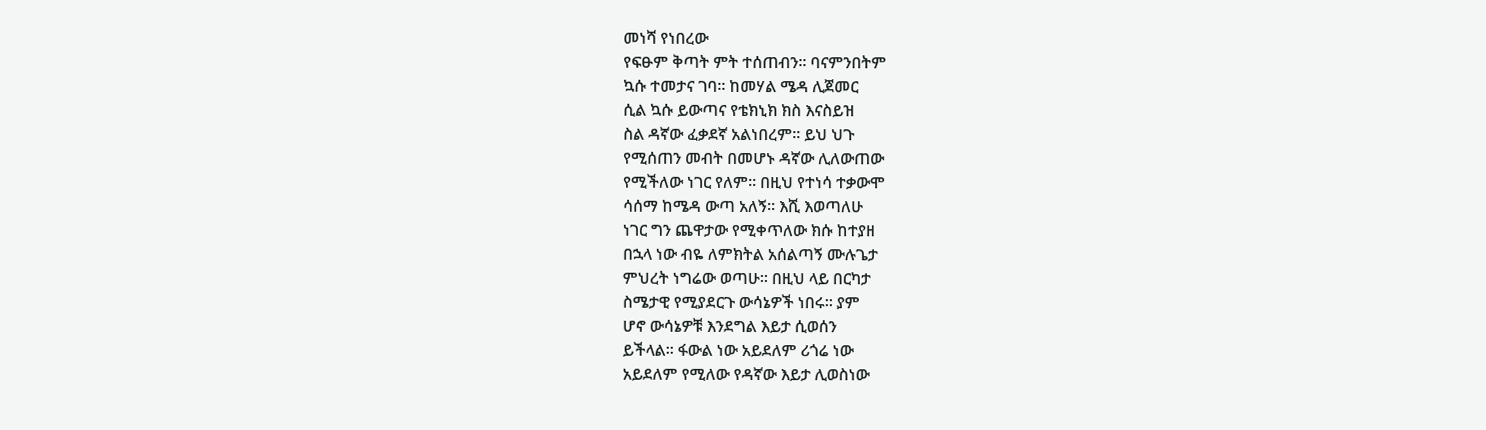መነሻ የነበረው
የፍፁም ቅጣት ምት ተሰጠብን፡፡ ባናምንበትም
ኳሱ ተመታና ገባ፡፡ ከመሃል ሜዳ ሊጀመር
ሲል ኳሱ ይውጣና የቴክኒክ ክስ እናስይዝ
ስል ዳኛው ፈቃደኛ አልነበረም፡፡ ይህ ህጉ
የሚሰጠን መብት በመሆኑ ዳኛው ሊለውጠው
የሚችለው ነገር የለም፡፡ በዚህ የተነሳ ተቃውሞ
ሳሰማ ከሜዳ ውጣ አለኝ፡፡ እሺ እወጣለሁ
ነገር ግን ጨዋታው የሚቀጥለው ክሱ ከተያዘ
በኋላ ነው ብዬ ለምክትል አሰልጣኝ ሙሉጌታ
ምህረት ነግሬው ወጣሁ፡፡ በዚህ ላይ በርካታ
ስሜታዊ የሚያደርጉ ውሳኔዎች ነበሩ፡፡ ያም
ሆኖ ውሳኔዎቹ እንደግል እይታ ሲወሰን
ይችላል፡፡ ፋውል ነው አይደለም ሪጎሬ ነው
አይደለም የሚለው የዳኛው እይታ ሊወስነው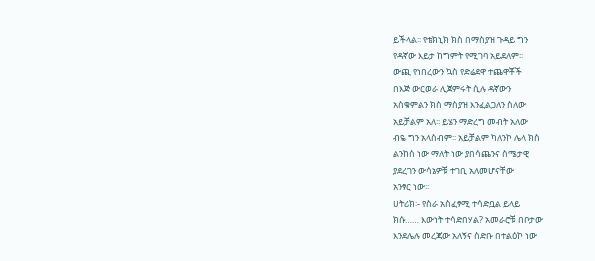ይችላል፡፡ የቴክኒክ ክስ በማስያዝ ጉዳይ ግን
የዳኛው እይታ ከግምት የሚገባ አይደለም፡፡
ውጪ የነበረውን ኳስ የድሬደዋ ተጨዋቾች
በእጅ ውርወራ ሊጀምሩት ሲሉ ዳኛውን
አስቁምልን ክስ ማስያዝ እንፈልጋለን ስለው
አይቻልም አለ፡፡ ይሄን ማድረግ መብት አለው
ብዬ ግን አላስብም፡፡ አይቻልም ካለንኮ ሌላ ክስ
ልንከስ ነው ማለት ነው ያበሳጨንና ስሜታዊ
ያደረገን ውሳኔዎቹ ተገቢ አለመሆናቸው
አንፃር ነው፡፡
ሀትሪክ፡- የስራ አስፈፃሚ ተሳድቧል ይላይ
ክሱ…… እውነት ተሳድበሃል? አመራሮቹ በቦታው
እንደሌሉ መረጃው አለኝና ስድቡ በተልዕኮ ነው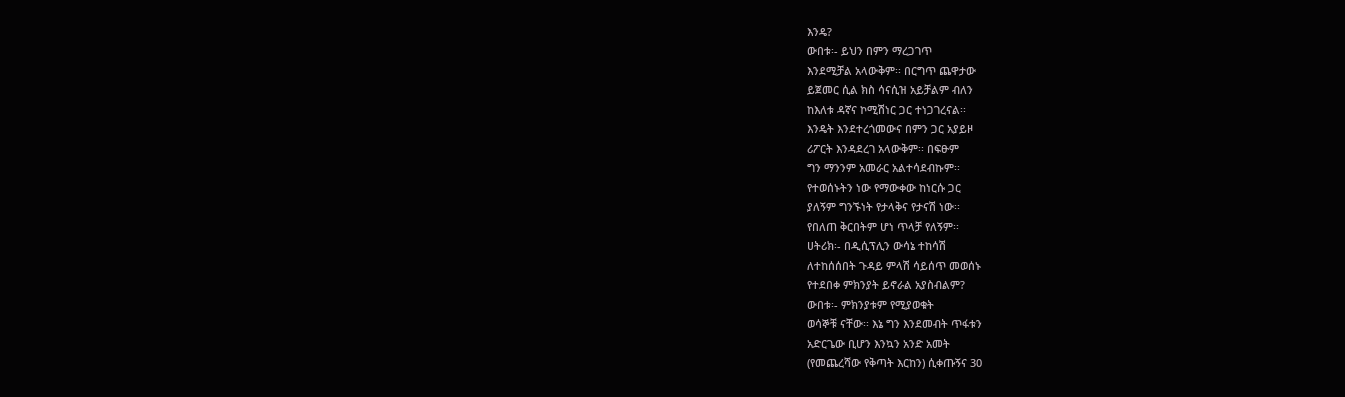እንዴ?
ውበቱ፡- ይህን በምን ማረጋገጥ
እንደሚቻል አላውቅም፡፡ በርግጥ ጨዋታው
ይጀመር ሲል ክስ ሳናሲዝ አይቻልም ብለን
ከእለቱ ዳኛና ኮሚሽነር ጋር ተነጋገረናል፡፡
እንዴት እንደተረጎመውና በምን ጋር አያይዞ
ሪፖርት እንዳደረገ አላውቅም፡፡ በፍፁም
ግን ማንንም አመራር አልተሳደብኩም፡፡
የተወሰኑትን ነው የማውቀው ከነርሱ ጋር
ያለኝም ግንኙነት የታላቅና የታናሽ ነው፡፡
የበለጠ ቅርበትም ሆነ ጥላቻ የለኝም፡፡
ሀትሪክ፡- በዲሲፕሊን ውሳኔ ተከሳሽ
ለተከሰሰበት ጉዳይ ምላሽ ሳይሰጥ መወሰኑ
የተደበቀ ምክንያት ይኖራል አያስብልም?
ውበቱ፡- ምክንያቱም የሚያወቁት
ወሳኞቹ ናቸው፡፡ እኔ ግን እንደመብት ጥፋቱን
አድርጌው ቢሆን እንኳን አንድ አመት
(የመጨረሻው የቅጣት እርከን) ሲቀጡኝና 30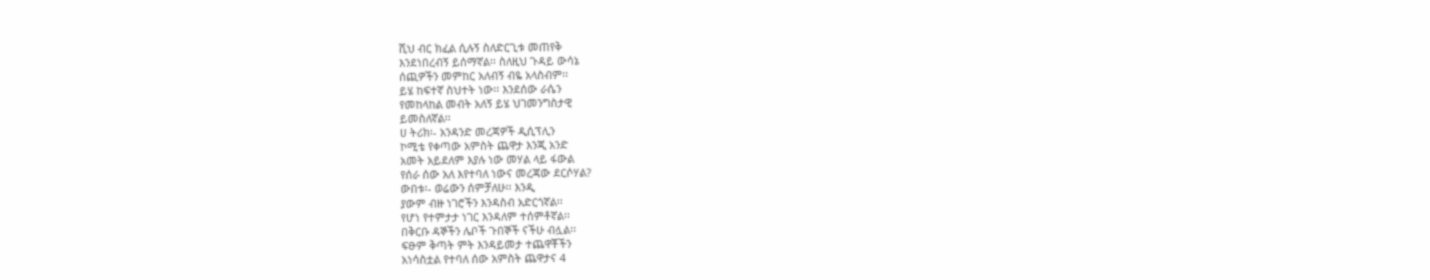ሺህ ብር ክፈል ሲሉኝ ስለድርጊቱ መጠየቅ
እንደነበረብኝ ይሰማኛል፡፡ ስለዚህ ጉዳይ ውሳኔ
ሰጪዎችን መምከር አለብኝ ብዬ አላስብም፡፡
ይሄ ከፍተኛ ስህተት ነው፡፡ እንደሰው ራሴን
የመከላከል መብት አለኝ ይሄ ህገመንግስታዊ
ይመስለኛል፡፡
ሀ ትሪክ፡- አንዳንድ መረጃዎች ዲሲፕሊን
ኮሚቴ የቀጣው አምስት ጨዋታ እንጂ አንድ
አመት አይደለም እያሉ ነው መሃል ላይ ፋውል
የሰራ ሰው አለ እየተባለ ነውና መረጃው ደርሶሃል?
ውበቱ፡- ወሬውን ሰምቻለሁ፡፡ እንዲ
ያውም ብዙ ነገሮችን እንዳስብ አድርጎኛል፡፡
የሆነ የተምታታ ነገር እንዳለም ተሰምቶኛል፡፡
በቅርቡ ዳኞችን ሌቦች ጉበኞች ናችሁ ብሏል፡፡
ፍፁም ቅጣት ምት እንዳይመታ ተጨዋቾችን
አነሳስቷል የተባለ ሰው አምስት ጨዋታና 4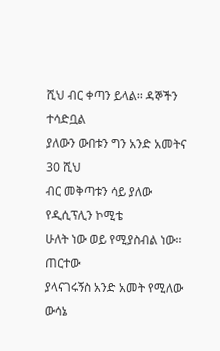ሺህ ብር ቀጣን ይላል፡፡ ዳኞችን ተሳድቧል
ያለውን ውበቱን ግን አንድ አመትና 30 ሺህ
ብር መቅጣቱን ሳይ ያለው የዲሲፕሊን ኮሚቴ
ሁለት ነው ወይ የሚያስብል ነው፡፡ ጠርተው
ያላናገሩኝስ አንድ አመት የሚለው ውሳኔ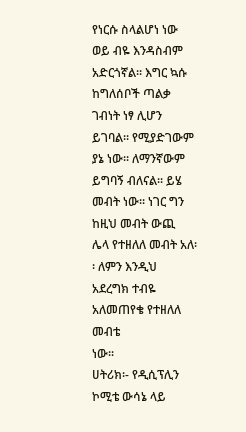የነርሱ ስላልሆነ ነው ወይ ብዬ እንዳስብም
አድርጎኛል፡፡ እግር ኳሱ ከግለሰቦች ጣልቃ
ገብነት ነፃ ሊሆን ይገባል፡፡ የሚያድገውም
ያኔ ነው፡፡ ለማንኛውም ይግባኝ ብለናል፡፡ ይሄ
መብት ነው፡፡ ነገር ግን ከዚህ መብት ውጪ
ሌላ የተዘለለ መብት አለ፡፡ ለምን እንዲህ
አደረግክ ተብዬ አለመጠየቄ የተዘለለ መብቴ
ነው፡፡
ሀትሪክ፡- የዲሲፕሊን ኮሚቴ ውሳኔ ላይ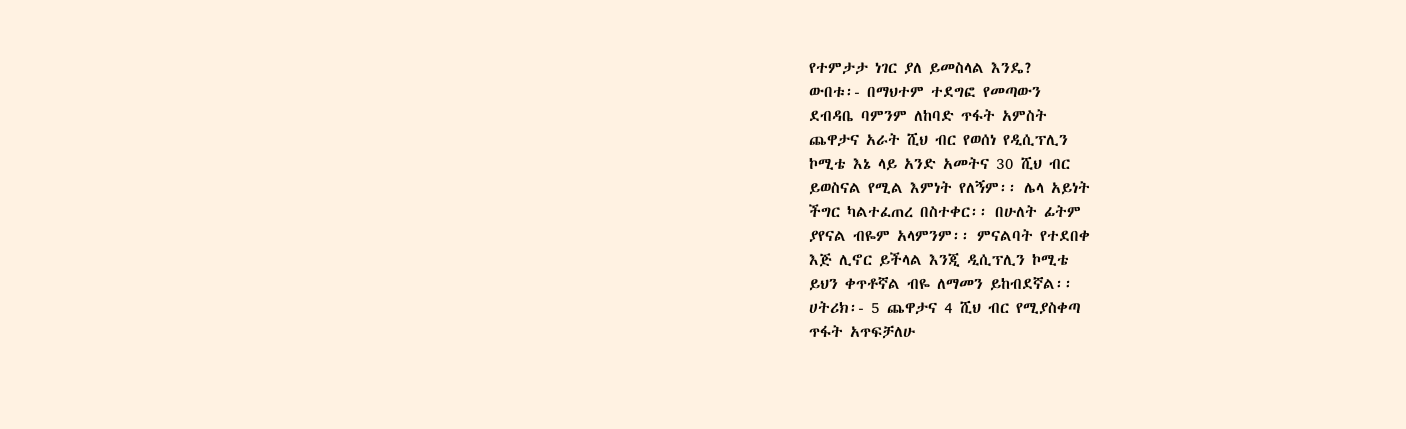የተምታታ ነገር ያለ ይመስላል እንዴ?
ውበቱ፡- በማህተም ተደግፎ የመጣውን
ደብዳቤ ባምንም ለከባድ ጥፋት አምስት
ጨዋታና አራት ሺህ ብር የወሰነ የዲሲፕሊን
ኮሚቴ እኔ ላይ አንድ አመትና 30 ሺህ ብር
ይወስናል የሚል እምነት የለኝም፡፡ ሌላ አይነት
ችግር ካልተፈጠረ በስተቀር፡፡ በሁለት ፊትም
ያየናል ብዬም አላምንም፡፡ ምናልባት የተደበቀ
እጅ ሊኖር ይችላል እንጂ ዲሲፕሊን ኮሚቴ
ይህን ቀጥቶኛል ብዬ ለማመን ይከብደኛል፡፡
ሀትሪክ፡- 5 ጨዋታና 4 ሺህ ብር የሚያስቀጣ
ጥፋት አጥፍቻለሁ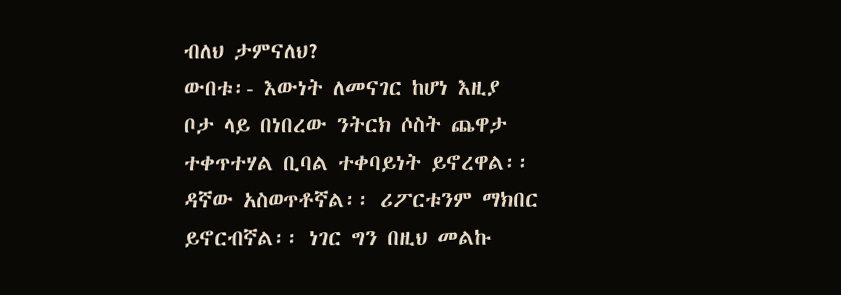ብለህ ታምናለህ?
ውበቱ፡- እውነት ለመናገር ከሆነ እዚያ
ቦታ ላይ በነበረው ንትርክ ሶስት ጨዋታ
ተቀጥተሃል ቢባል ተቀባይነት ይኖረዋል፡፡
ዳኛው አስወጥቶኛል፡፡ ሪፖርቱንም ማክበር
ይኖርብኛል፡፡ ነገር ግን በዚህ መልኩ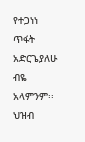የተጋነነ
ጥፋት አድርጌያለሁ ብዬ አላምንም፡፡ ህዝብ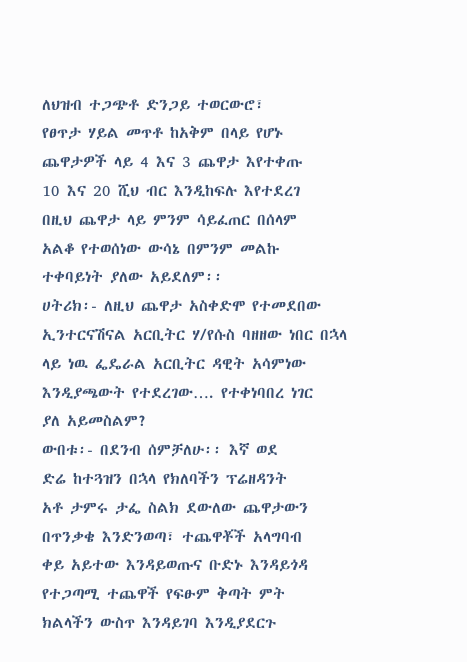ለህዝብ ተጋጭቶ ድንጋይ ተወርውሮ፣
የፀጥታ ሃይል መጥቶ ከአቅም በላይ የሆኑ
ጨዋታዎች ላይ 4 እና 3 ጨዋታ እየተቀጡ
10 እና 20 ሺህ ብር እንዲከፍሉ እየተደረገ
በዚህ ጨዋታ ላይ ምንም ሳይፈጠር በሰላም
አልቆ የተወሰነው ውሳኔ በምንም መልኩ
ተቀባይነት ያለው አይደለም፡፡
ሀትሪክ፡- ለዚህ ጨዋታ አስቀድሞ የተመደበው
ኢንተርናሽናል አርቢትር ሃ/የሱስ ባዘዘው ነበር በኋላ
ላይ ነዉ ፌዴራል አርቢትር ዳዊት አሳምነው
እንዲያጫውት የተደረገው…. የተቀነባበረ ነገር
ያለ አይመስልም?
ውበቱ፡- በደንብ ሰምቻለሁ፡፡ እኛ ወደ
ድሬ ከተጓዝን በኋላ የክለባችን ፕሬዘዳንት
አቶ ታምሩ ታፌ ስልክ ደውለው ጨዋታውን
በጥንቃቄ እንድንወጣ፣ ተጨዋቾች አላግባብ
ቀይ አይተው እንዳይወጡና ቡድኑ እንዳይጎዳ
የተጋጣሚ ተጨዋች የፍፁም ቅጣት ምት
ክልላችን ውስጥ እንዳይገባ እንዲያደርጉ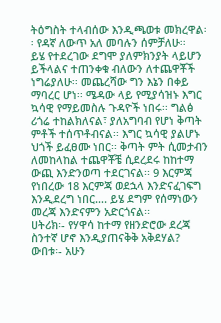ትዕግስት ተላብሰው እንዲጫወቱ መክረዋል፡
፡ የዳኛ ለውጥ አለ መባሉን ሰምቻለሁ፡፡
ይሄ የተደረገው ደግሞ ያለምክንያት ላይሆን
ይችላልና ተጠንቀቁ ብለውን ለተጨዋቾች
ነግሬያለሁ፡፡ መጨረሻው ግን እኔን በቀይ
ማባረር ሆነ፡፡ ሜዳው ላይ የሚያሳዝኑ እግር
ኳሳዊ የማይመስሉ ጉዳዮች ነበሩ፡፡ ግልፅ
ሪጎሬ ተከልክለናል፣ ያለአግባብ የሆነ ቅጣት
ምቶች ተሰጥቶብናል፡፡ እግር ኳሳዊ ያልሆኑ
ህጎች ይፈፀሙ ነበር፡፡ ቅጣት ምት ሲመታብን
ለመከላከል ተጨዋቾቼ ሲደረደሩ ከከተማ
ውጪ እንድንወጣ ተደርገናል፡፡ 9 እርምጃ
የነበረው 18 እርምጃ ወደኋላ እንድናፈገፍግ
እንዲደረግ ነበር…. ይሄ ደግም የሰማነውን
መረጃ እንድናምን አድርጎናል፡፡
ሀትሪክ፡- የሃዋሳ ከተማ የዘንድሮው ደረጃ
ስንተኛ ሆኖ እንዲያጠናቅቅ አቅደሃል?
ውበቱ፡- አሁን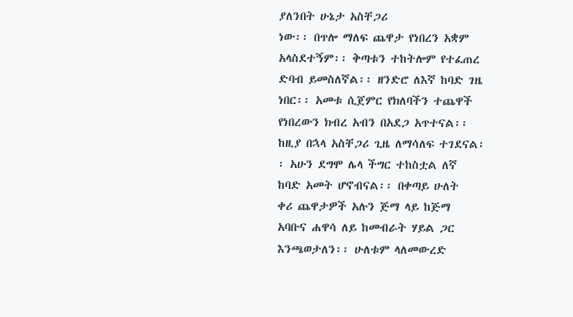ያለንበት ሁኔታ አስቸጋሪ
ነው፡፡ በጥሎ ማለፍ ጨዋታ የነበረን አቋም
አላስደተኝም፡፡ ቅጣቱን ተከትሎም የተፈጠረ
ድባብ ይመስለኛል፡፡ ዘንድሮ ለእኛ ከባድ ገዜ
ነበር፡፡ አመቱ ሲጀምር የክለባችን ተጨዋች
የነበረውን ክብረ አብን በአደጋ አጥተናል፡፡
ከዚያ በኋላ አስቸጋሪ ጊዜ ለማሳለፍ ተገደናል፡
፡ አሁን ደግሞ ሌላ ችግር ተከስቷል ለኛ
ከባድ አመት ሆኖብናል፡፡ በቀጣይ ሁለት
ቀሪ ጨዋታዎች አሉን ጅማ ላይ ከጅማ
አባቡና ሐዋሳ ለይ ከመብራት ሃይል ጋር
እንጫወታለን፡፡ ሁለቱም ላለመውረድ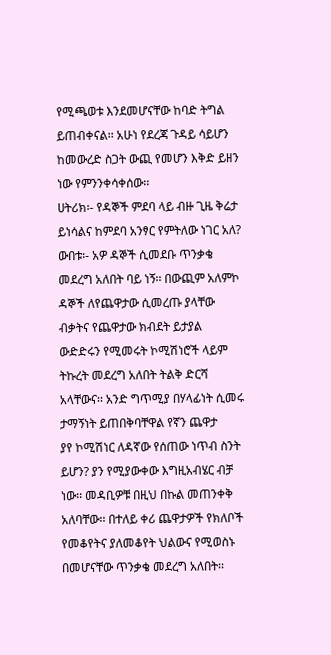የሚጫወቱ እንደመሆናቸው ከባድ ትግል
ይጠብቀናል፡፡ አሁነ የደረጃ ጉዳይ ሳይሆን
ከመውረድ ስጋት ውጪ የመሆን እቅድ ይዘን
ነው የምንንቀሳቀሰው፡፡
ሀትሪክ፡- የዳኞች ምደባ ላይ ብዙ ጊዜ ቅሬታ
ይነሳልና ከምደባ አንፃር የምትለው ነገር አለ?
ውበቱ፡- አዎ ዳኞች ሲመደቡ ጥንቃቄ
መደረግ አለበት ባይ ነኝ፡፡ በውጪም አለምኮ
ዳኞች ለየጨዋታው ሲመረጡ ያላቸው
ብቃትና የጨዋታው ክብደት ይታያል
ውድድሩን የሚመሩት ኮሚሽነሮች ላይም
ትኩረት መደረግ አለበት ትልቅ ድርሻ
አላቸውና፡፡ አንድ ግጥሚያ በሃላፊነት ሲመሩ
ታማኝነት ይጠበቅባቸዋል የኛን ጨዋታ
ያየ ኮሚሽነር ለዳኛው የሰጠው ነጥብ ስንት
ይሆን? ያን የሚያውቀው እግዚአብሄር ብቻ
ነው፡፡ መዳቢዎቹ በዚህ በኩል መጠንቀቅ
አለባቸው፡፡ በተለይ ቀሪ ጨዋታዎች የክለቦች
የመቆየትና ያለመቆየት ህልውና የሚወስኑ
በመሆናቸው ጥንቃቄ መደረግ አለበት፡፡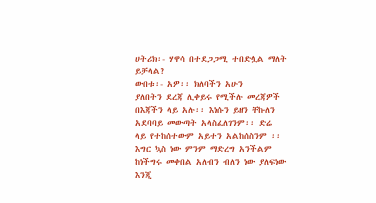ሀትሪክ፡- ሃዋሳ በተደጋጋሚ ተበድሏል ማለት
ይቻላል?
ውበቱ፡- አዎ፡፡ ክለባችን አሁን
ያለበትን ደረጃ ሊቀይሩ የሚችሉ መረጃዎች
በእጃችን ላይ አሉ፡፡ እነሱን ይዘን ቸኩለን
አደባባይ መውጣት አላስፈለገንም፡፡ ድሬ
ላይ የተከሰተውም አይተን አልከሰስንም ፡፡
እግር ኳስ ነው ምንም ማድረግ አንችልም
ከነችግሩ መቀበል አለብን ብለን ነው ያለፍነው
እንጂ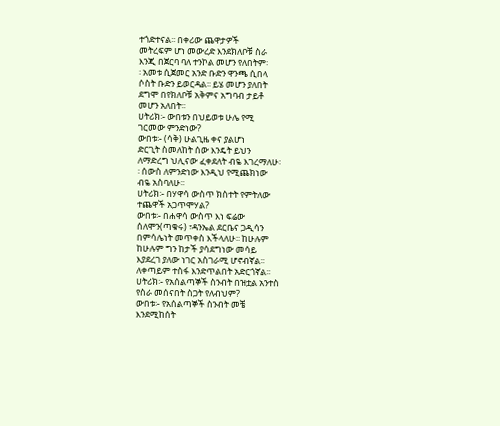ተጎድተናል፡፡ በቀሪው ጨዋታዎች
መትረፍም ሆነ መውረድ እንደክለቦቹ ስራ
እንጂ በጀርባ ባለ ተንኮል መሆን የለበትም፡
፡ አመቱ ሲጀመር አንድ ቡድን ዋንጫ ሲበላ
ሶስት ቡድን ይወርዳል፡፡ ይሄ መሆን ያለበት
ደግሞ በየክለቦቹ አቅምና አግባብ ታይቶ
መሆን አለበት፡፡
ሀትሪክ፡- ውበቱን በህይወቱ ሁሌ የሚ
ገርመው ምንድነው?
ውበቱ፡- (ሳቅ) ሁልጊዜ ቀና ያልሆነ
ድርጊት ስመለከት ሰው እንዴት ይህን
ለማድረግ ህሊናው ፈቀደለት ብዬ እገረማለሁ፡
፡ ሰውስ ለምንድነው እንዲህ የሚጨክነው
ብዬ አስባለሁ፡፡
ሀትሪክ፡- በሃዋሳ ውስጥ ክስተት የምትለው
ተጨዋች አጋጥሞሃል?
ውበቱ፡- በሐዋሳ ውስጥ እነ ፍሬው
ሰለሞን(ጣቁሩ) ፣ዳንኤል ደርቤና ጋዲሳን
በምሳሌነት መጥቀስ እችላለሁ፡፡ ከሁሉም
ከሁሉም ግን ከታች ያሳደግነው መሳይ
እያደረገ ያለው ነገር አስገራሚ ሆኖብኛል፡፡
ለቀጣይም ተስፋ እንድጥልበት አድርጎኛል፡፡
ሀትሪክ፡- የአሰልጣኞች ስንብት በዝቷል አንተስ
የስራ መሰናበት ስጋት የለብህም?
ውበቱ፡- የአሰልጣኞች ስንብት መቼ
እንደሚከሰት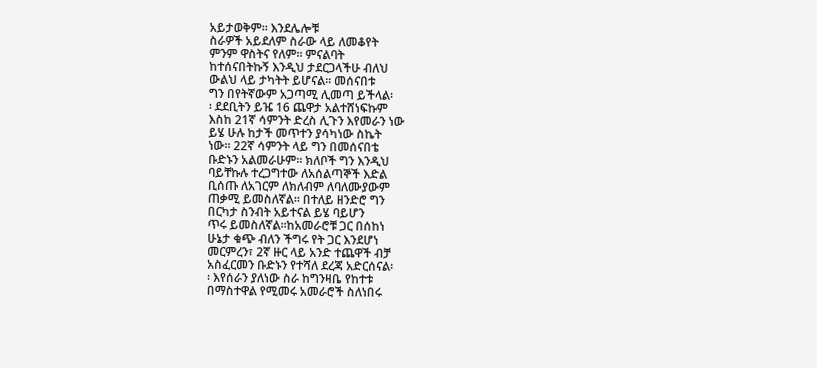አይታወቅም፡፡ እንደሌሎቹ
ስራዎች አይደለም ስራው ላይ ለመቆየት
ምንም ዋስትና የለም፡፡ ምናልባት
ከተሰናበትኩኝ እንዲህ ታደርጋላችሁ ብለህ
ውልህ ላይ ታካትት ይሆናል፡፡ መሰናበቱ
ግን በየትኛውም አጋጣሚ ሊመጣ ይችላል፡
፡ ደደቢትን ይዤ 16 ጨዋታ አልተሸነፍኩም
እስከ 21ኛ ሳምንት ድረስ ሊጉን እየመራን ነው
ይሄ ሁሉ ከታች መጥተን ያሳካነው ስኬት
ነው፡፡ 22ኛ ሳምንት ላይ ግን በመሰናበቴ
ቡድኑን አልመራሁም፡፡ ክለቦች ግን እንዲህ
ባይቸኩሉ ተረጋግተው ለአሰልጣኞች እድል
ቢሰጡ ለአገርም ለክለብም ለባለሙያውም
ጠቃሚ ይመስለኛል፡፡ በተለይ ዘንድሮ ግን
በርካታ ስንብት አይተናል ይሄ ባይሆን
ጥሩ ይመስለኛል፡፡ከአመራሮቹ ጋር በሰከነ
ሁኔታ ቁጭ ብለን ችግሩ የት ጋር እንደሆነ
መርምረን፣ 2ኛ ዙር ላይ አንድ ተጨዋች ብቻ
አስፈርመን ቡድኑን የተሻለ ደረጃ አድርሰናል፡
፡ እየሰራን ያለነው ስራ ከግንዛቤ የከተቱ
በማስተዋል የሚመሩ አመራሮች ስለነበሩ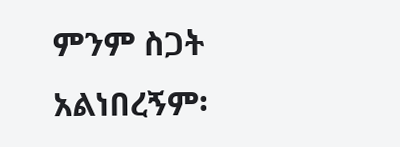ምንም ስጋት አልነበረኝም፡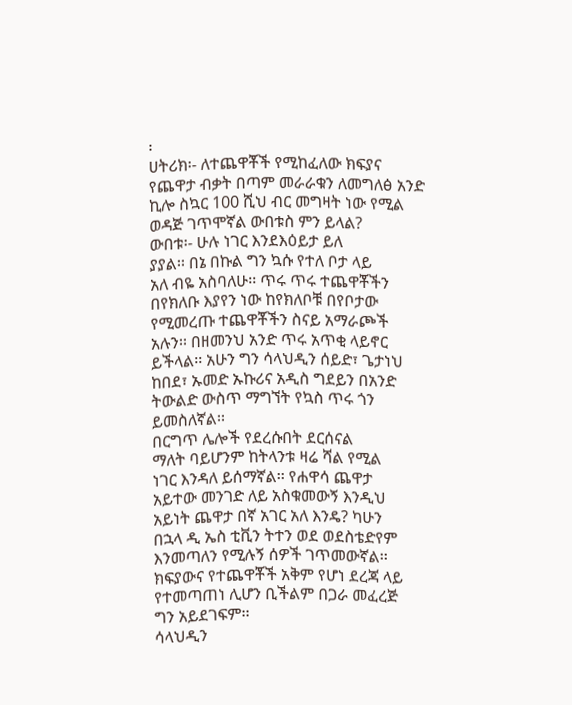፡
ሀትሪክ፡- ለተጨዋቾች የሚከፈለው ክፍያና
የጨዋታ ብቃት በጣም መራራቁን ለመግለፅ አንድ
ኪሎ ስኳር 100 ሺህ ብር መግዛት ነው የሚል
ወዳጅ ገጥሞኛል ውበቱስ ምን ይላል?
ውበቱ፡- ሁሉ ነገር እንደእዕይታ ይለ
ያያል፡፡ በኔ በኩል ግን ኳሱ የተለ ቦታ ላይ
አለ ብዬ አስባለሁ፡፡ ጥሩ ጥሩ ተጨዋቾችን
በየክለቡ እያየን ነው ከየክለቦቹ በየቦታው
የሚመረጡ ተጨዋቾችን ስናይ አማራጮች
አሉን፡፡ በዘመንህ አንድ ጥሩ አጥቂ ላይኖር
ይችላል፡፡ አሁን ግን ሳላህዲን ሰይድ፣ ጌታነህ
ከበደ፣ ኡመድ ኡኩሪና አዲስ ግደይን በአንድ
ትውልድ ውስጥ ማግኘት የኳስ ጥሩ ጎን
ይመስለኛል፡፡
በርግጥ ሌሎች የደረሱበት ደርሰናል
ማለት ባይሆንም ከትላንቱ ዛሬ ሻል የሚል
ነገር እንዳለ ይሰማኛል፡፡ የሐዋሳ ጨዋታ
አይተው መንገድ ለይ አስቁመውኝ እንዲህ
አይነት ጨዋታ በኛ አገር አለ እንዴ? ካሁን
በኋላ ዲ ኤስ ቲቪን ትተን ወደ ወደስቴድየም
እንመጣለን የሚሉኝ ሰዎች ገጥመውኛል፡፡
ክፍያውና የተጨዋቾች አቅም የሆነ ደረጃ ላይ
የተመጣጠነ ሊሆን ቢችልም በጋራ መፈረጅ
ግን አይደገፍም፡፡
ሳላህዲን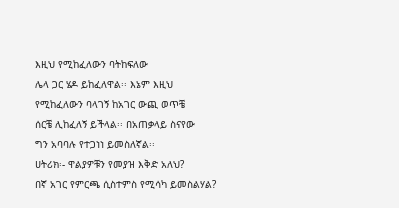እዚህ የሚከፈለውን ባትከፍለው
ሌላ ጋር ሄዶ ይከፈለዋል፡፡ እኔም እዚህ
የሚከፈለውን ባላገኝ ከአገር ውጪ ወጥቼ
ሰርቼ ሊከፈለኝ ይችላል፡፡ በአጠቃላይ ስናየው
ግን አባባሉ የተጋነነ ይመስለኛል፡፡
ሀትሪክ፡- ዋልያዎቹን የመያዝ እቅድ አለህ?
በኛ አገር የምርጫ ሲስተምስ የሚሳካ ይመስልሃል?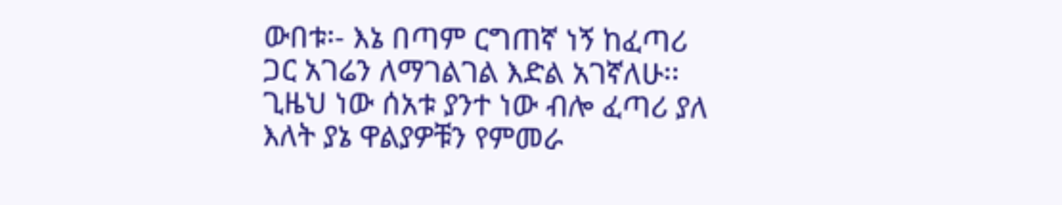ውበቱ፡- እኔ በጣም ርግጠኛ ነኝ ከፈጣሪ
ጋር አገሬን ለማገልገል እድል አገኛለሁ፡፡
ጊዜህ ነው ሰአቱ ያንተ ነው ብሎ ፈጣሪ ያለ
እለት ያኔ ዋልያዎቹን የምመራ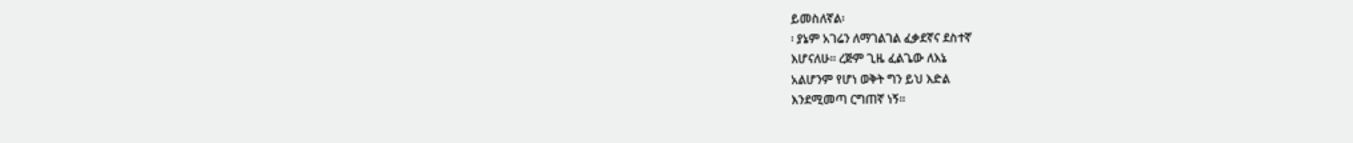ይመስለኛል፡
፡ ያኔም አገሬን ለማገልገል ፈቃደኛና ደስተኛ
እሆናለሁ፡፡ ረጅም ጊዜ ፈልጌው ለእኔ
አልሆንም የሆነ ወቅት ግን ይህ እድል
እንደሚመጣ ርግጠኛ ነኝ፡፡